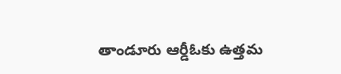తాండూరు ఆర్డీఓకు ఉత్తమ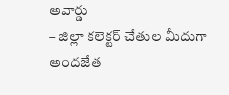అవార్డు
– జిల్లా కలెక్టర్ చేతుల మీదుగా అందజేత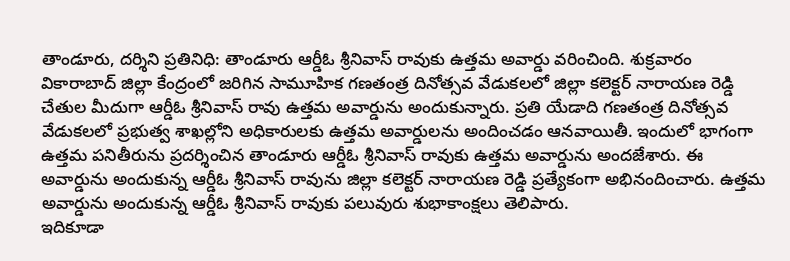తాండూరు, దర్శిని ప్రతినిధి: తాండూరు ఆర్డీఓ శ్రీనివాస్ రావుకు ఉత్తమ అవార్డు వరించింది. శుక్రవారం వికారాబాద్ జిల్లా కేంద్రంలో జరిగిన సామూహిక గణతంత్ర దినోత్సవ వేడుకలలో జిల్లా కలెక్టర్ నారాయణ రెడ్డి చేతుల మీదుగా ఆర్డీఓ శ్రీనివాస్ రావు ఉత్తమ అవార్డును అందుకున్నారు. ప్రతి యేడాది గణతంత్ర దినోత్సవ వేడుకలలో ప్రభుత్వ శాఖల్లోని అధికారులకు ఉత్తమ అవార్డులను అందించడం ఆనవాయితీ. ఇందులో భాగంగా ఉత్తమ పనితీరును ప్రదర్శించిన తాండూరు ఆర్డీఓ శ్రీనివాస్ రావుకు ఉత్తమ అవార్డును అందజేశారు. ఈ అవార్డును అందుకున్న ఆర్డీఓ శ్రీనివాస్ రావును జిల్లా కలెక్టర్ నారాయణ రెడ్డి ప్రత్యేకంగా అభినందించారు. ఉత్తమ అవార్డును అందుకున్న ఆర్డీఓ శ్రీనివాస్ రావుకు పలువురు శుభాకాంక్షలు తెలిపారు.
ఇదికూడా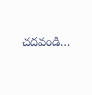చదవండి…